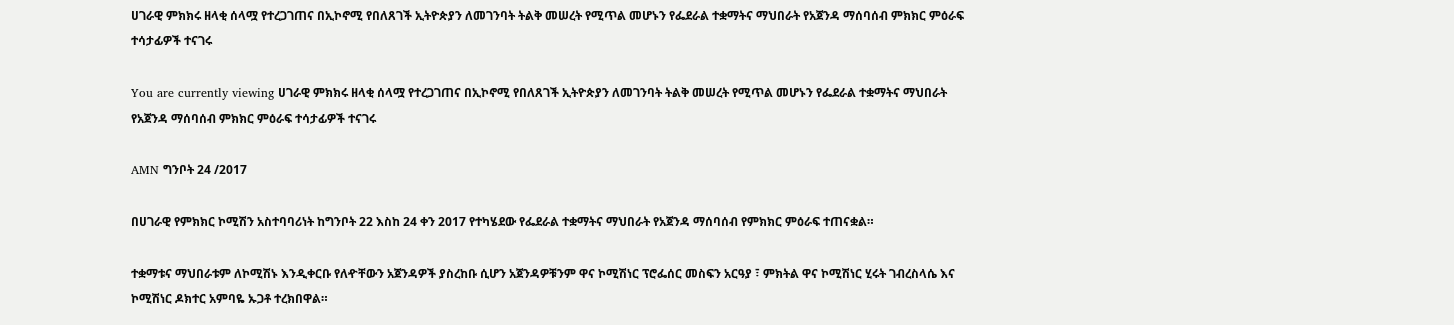ሀገራዊ ምክክሩ ዘላቂ ሰላሟ የተረጋገጠና በኢኮኖሚ የበለጸገች ኢትዮጵያን ለመገንባት ትልቅ መሠረት የሚጥል መሆኑን የፌደራል ተቋማትና ማህበራት የአጀንዳ ማሰባሰብ ምክክር ምዕራፍ ተሳታፊዎች ተናገሩ

You are currently viewing ሀገራዊ ምክክሩ ዘላቂ ሰላሟ የተረጋገጠና በኢኮኖሚ የበለጸገች ኢትዮጵያን ለመገንባት ትልቅ መሠረት የሚጥል መሆኑን የፌደራል ተቋማትና ማህበራት የአጀንዳ ማሰባሰብ ምክክር ምዕራፍ ተሳታፊዎች ተናገሩ

AMN ግንቦት 24 /2017

በሀገራዊ የምክክር ኮሚሽን አስተባባሪነት ከግንቦት 22 እስከ 24 ቀን 2017 የተካሄደው የፌደራል ተቋማትና ማህበራት የአጀንዳ ማሰባሰብ የምክክር ምዕራፍ ተጠናቋል።

ተቋማቱና ማህበራቱም ለኮሚሽኑ እንዲቀርቡ የለዯቸውን አጀንዳዎች ያስረከቡ ሲሆን አጀንዳዎቹንም ዋና ኮሚሽነር ፕሮፌሰር መስፍን አርዓያ ፣ ምክትል ዋና ኮሚሽነር ሂሩት ገብረስላሴ እና ኮሚሽነር ዶክተር አምባዬ ኡጋቶ ተረክበዋል።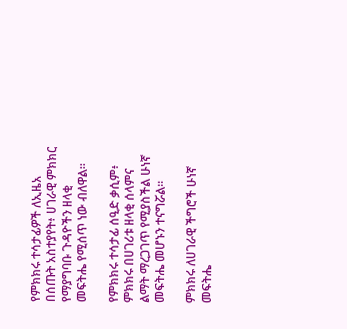የምክክሩ ተሳታፊዎች ለኢዜአ በሰጡት አስተያየት፥ ሀገራዊ ምክክር የማያግባቡ ጉዳዮችን ዘላቂ መፍትሔ የሚሰጥ ነው ብለዋል፡፡

የምክክሩ ተሳታፊ ሰዒድ ቃሲም፥ ምክክሩ በሀገሪቱ ዘላቂ ሰላምና ልማት ማረጋገጥ የሚያስችል ሁነኛ መፍትሔ መሆኑን ተናግሯል፡፡

ምክክሩ ለሀገራዊ ችግሮች ሁነኛ መፍትሔ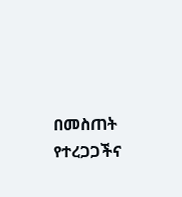በመስጠት የተረጋጋችና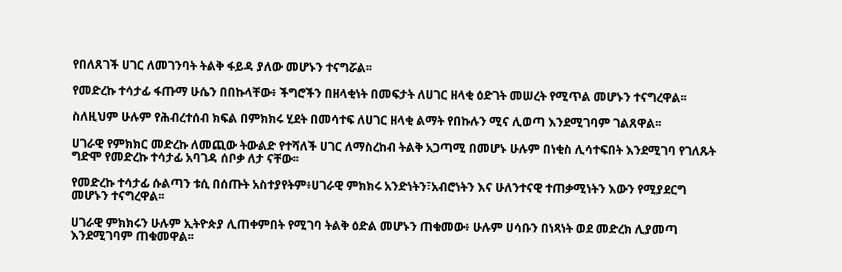የበለጸገች ሀገር ለመገንባት ትልቅ ፋይዳ ያለው መሆኑን ተናግሯል፡፡

የመድረኩ ተሳታፊ ፋጡማ ሁሴን በበኩላቸው፥ ችግሮችን በዘላቂነት በመፍታት ለሀገር ዘላቂ ዕድገት መሠረት የሚጥል መሆኑን ተናግረዋል፡፡

ስለዚህም ሁሉም የሕብረተሰብ ክፍል በምክክሩ ሂደት በመሳተፍ ለሀገር ዘላቂ ልማት የበኩሉን ሚና ሊወጣ እንደሚገባም ገልጸዋል፡፡

ሀገራዊ የምክክር መድረኩ ለመጪው ትውልድ የተሻለች ሀገር ለማስረከብ ትልቅ አጋጣሚ በመሆኑ ሁሉም በነቂስ ሊሳተፍበት እንደሚገባ የገለጹት ግድሞ የመድረኩ ተሳታፊ አባገዳ ሰቦቃ ለታ ናቸው፡፡

የመድረኩ ተሳታፊ ሱልጣን ቱሲ በሰጡት አስተያየትም፥ሀገራዊ ምክክሩ አንድነትን፣አብሮነትን እና ሁለንተናዊ ተጠቃሚነትን እውን የሚያደርግ መሆኑን ተናግረዋል፡፡

ሀገራዊ ምክክሩን ሁሉም ኢትዮጵያ ሊጠቀምበት የሚገባ ትልቅ ዕድል መሆኑን ጠቁመው፥ ሁሉም ሀሳቡን በነጻነት ወደ መድረክ ሊያመጣ እንደሚገባም ጠቁመዋል፡፡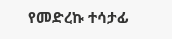የመድረኩ ተሳታፊ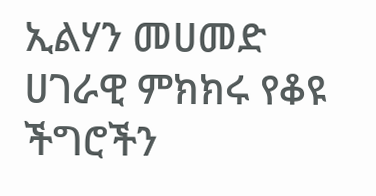ኢልሃን መሀመድ ሀገራዊ ምክክሩ የቆዩ ችግሮችን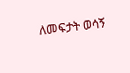ለመፍታት ወሳኝ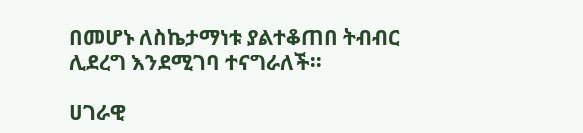በመሆኑ ለስኬታማነቱ ያልተቆጠበ ትብብር ሊደረግ እንደሚገባ ተናግራለች፡፡

ሀገራዊ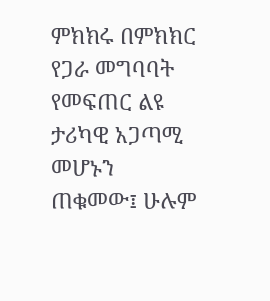ምክክሩ በምክክር የጋራ መግባባት የመፍጠር ልዩ ታሪካዊ አጋጣሚ መሆኑን ጠቁመው፤ ሁሉም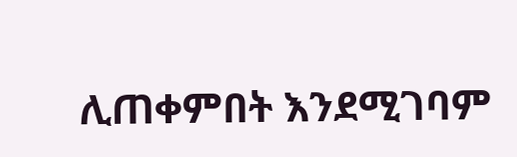ሊጠቀምበት እንደሚገባም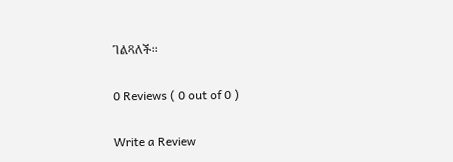ገልጻለች፡፡

0 Reviews ( 0 out of 0 )

Write a Review